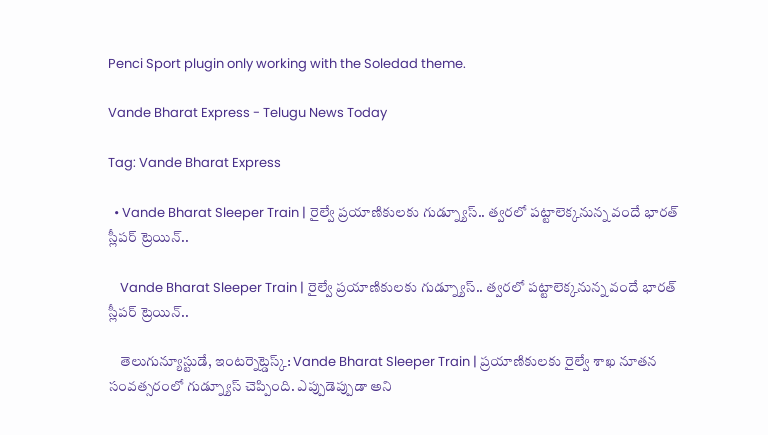Penci Sport plugin only working with the Soledad theme.

Vande Bharat Express - Telugu News Today

Tag: Vande Bharat Express

  • Vande Bharat Sleeper Train | రైల్వే ప్రయాణికులకు గుడ్న్యూస్.. త్వరలో పట్టాలెక్కనున్న వందే భారత్ స్లీపర్ ట్రెయిన్..

    Vande Bharat Sleeper Train | రైల్వే ప్రయాణికులకు గుడ్న్యూస్.. త్వరలో పట్టాలెక్కనున్న వందే భారత్ స్లీపర్ ట్రెయిన్..

    తెలుగున్యూస్టుడే, ఇంటర్నెట్డెస్క్: Vande Bharat Sleeper Train | ప్రయాణికులకు రైల్వే శాఖ నూతన సంవత్సరంలో గుడ్న్యూస్ చెప్పింది. ఎప్పుడెప్పుడా అని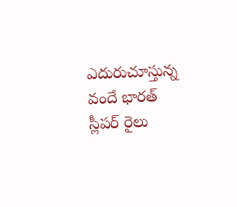ఎదురుచూస్తున్న వందే భారత్ స్లీపర్ రైలు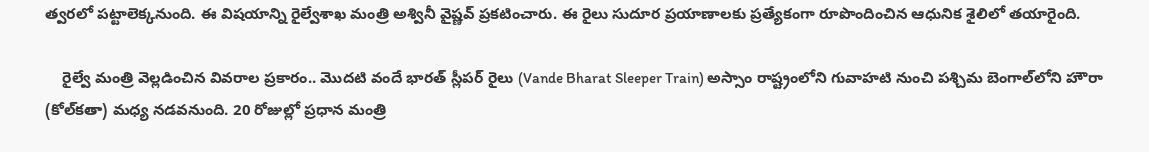త్వరలో పట్టాలెక్కనుంది. ఈ విషయాన్ని రైల్వేశాఖ మంత్రి అశ్వినీ వైష్ణవ్ ప్రకటించారు. ఈ రైలు సుదూర ప్రయాణాలకు ప్రత్యేకంగా రూపొందించిన ఆధునిక శైలిలో తయారైంది.

    రైల్వే మంత్రి వెల్లడించిన వివరాల ప్రకారం.. మొదటి వందే భారత్ స్లీపర్ రైలు (Vande Bharat Sleeper Train) అస్సాం రాష్ట్రంలోని గువాహటి నుంచి పశ్చిమ బెంగాల్‌లోని హౌరా (కోల్‌కతా) మధ్య నడవనుంది. 20 రోజుల్లో ప్రధాన మంత్రి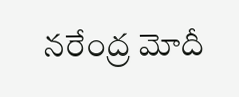నరేంద్ర మోదీ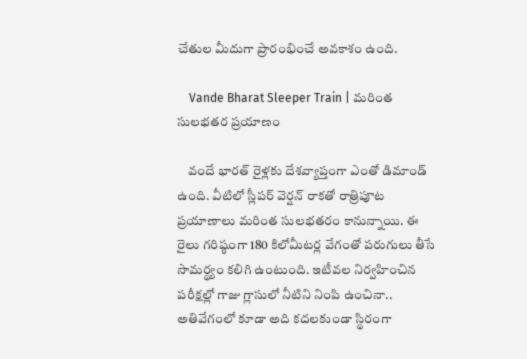చేతుల మీదుగా ప్రారంభించే అవకాశం ఉంది.

    Vande Bharat Sleeper Train | మరింత సులభతర ప్రయాణం

    వందే భారత్ రైళ్లకు దేశవ్యాప్తంగా ఎంతో డిమాండ్ ఉంది. వీటిలో స్లీపర్ వెర్షన్ రాకతో రాత్రిపూట ప్రయాణాలు మరింత సులభతరం కానున్నాయి. ఈ రైలు గరిష్ఠంగా 180 కిలోమీటర్ల వేగంతో పరుగులు తీసే సామర్థ్యం కలిగి ఉంటుంది. ఇటీవల నిర్వహించిన పరీక్షల్లో గాజు గ్లాసులో నీటిని నింపి ఉంచినా.. అతివేగంలో కూడా అది కదలకుండా స్థిరంగా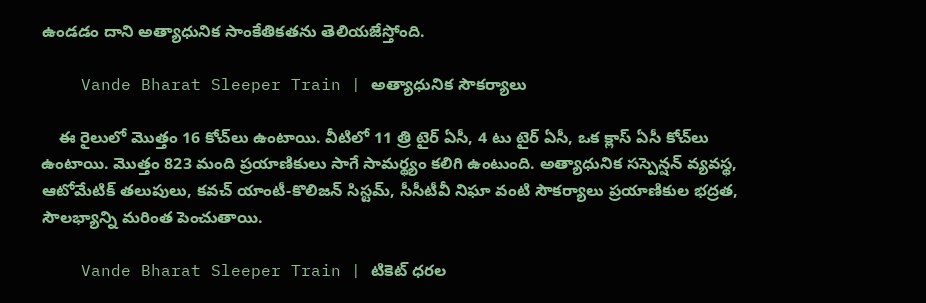ఉండడం దాని అత్యాధునిక సాంకేతికతను తెలియజేస్తోంది.

    Vande Bharat Sleeper Train | అత్యాధునిక సౌకర్యాలు

    ఈ రైలులో మొత్తం 16 కోచ్‌లు ఉంటాయి. వీటిలో 11 త్రి టైర్ ఏసీ, 4 టు టైర్ ఏసీ, ఒక క్లాస్ ఏసీ కోచ్‌లు ఉంటాయి. మొత్తం 823 మంది ప్రయాణికులు సాగే సామర్థ్యం కలిగి ఉంటుంది. అత్యాధునిక సస్పెన్షన్ వ్యవస్థ, ఆటోమేటిక్ తలుపులు, కవచ్ యాంటీ-కొలిజన్ సిస్టమ్, సీసీటీవీ నిఘా వంటి సౌకర్యాలు ప్రయాణికుల భద్రత, సౌలభ్యాన్ని మరింత పెంచుతాయి.

    Vande Bharat Sleeper Train | టికెట్ ధరల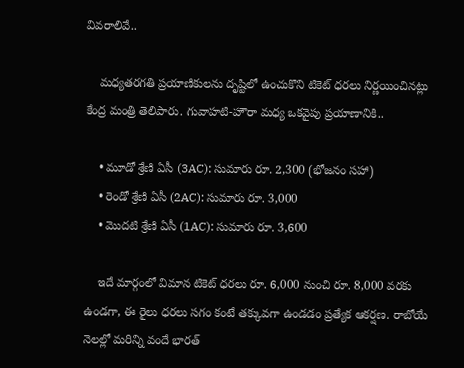వివరాలివే..

    మధ్యతరగతి ప్రయాణికులను దృష్టిలో ఉంచుకొని టికెట్ ధరలు నిర్ణయించినట్లు కేంద్ర మంత్రి తెలిపారు. గువాహటి-హౌరా మధ్య ఒకవైపు ప్రయాణానికి..

    • మూడో శ్రేణి ఏసీ (3AC): సుమారు రూ. 2,300 (భోజనం సహా)
    • రెండో శ్రేణి ఏసీ (2AC): సుమారు రూ. 3,000
    • మొదటి శ్రేణి ఏసీ (1AC): సుమారు రూ. 3,600

    ఇదే మార్గంలో విమాన టికెట్ ధరలు రూ. 6,000 నుంచి రూ. 8,000 వరకు ఉండగా, ఈ రైలు ధరలు సగం కంటే తక్కువగా ఉండడం ప్రత్యేక ఆకర్షణ. రాబోయే నెలల్లో మరిన్ని వందే భారత్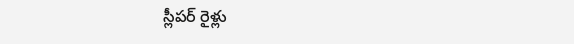స్లీపర్ రైళ్లు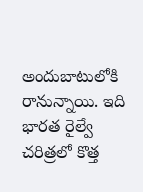అందుబాటులోకి రానున్నాయి. ఇది భారత రైల్వే చరిత్రలో కొత్త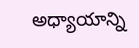అధ్యాయాన్ని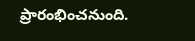ప్రారంభించనుంది.